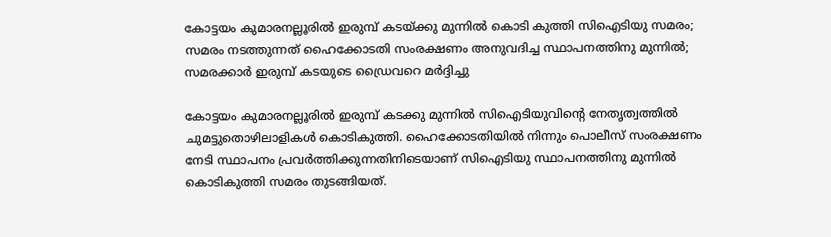കോട്ടയം കുമാരനല്ലൂരിൽ ഇരുമ്പ് കടയ്ക്കു മുന്നിൽ കൊടി കുത്തി സിഐടിയു സമരം; സമരം നടത്തുന്നത് ഹൈക്കോടതി സംരക്ഷണം അനുവദിച്ച സ്ഥാപനത്തിനു മുന്നിൽ; സമരക്കാർ ഇരുമ്പ് കടയുടെ ഡ്രൈവറെ മർദ്ദിച്ചു

കോട്ടയം കുമാരനല്ലൂരിൽ ഇരുമ്പ് കടക്കു മുന്നിൽ സിഐടിയുവിന്റെ നേതൃത്വത്തിൽ ചുമട്ടുതൊഴിലാളികൾ കൊടികുത്തി. ഹൈക്കോടതിയിൽ നിന്നും പൊലീസ് സംരക്ഷണം നേടി സ്ഥാപനം പ്രവർത്തിക്കുന്നതിനിടെയാണ് സിഐടിയു സ്ഥാപനത്തിനു മുന്നിൽ കൊടികുത്തി സമരം തുടങ്ങിയത്.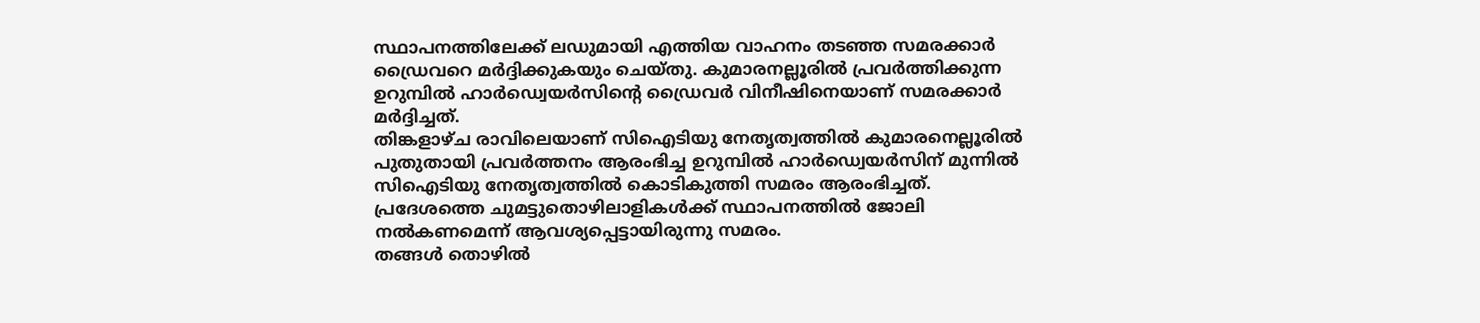സ്ഥാപനത്തിലേക്ക് ലഡുമായി എത്തിയ വാഹനം തടഞ്ഞ സമരക്കാർ ഡ്രൈവറെ മർദ്ദിക്കുകയും ചെയ്തു. കുമാരനല്ലൂരിൽ പ്രവർത്തിക്കുന്ന ഉറുമ്പിൽ ഹാർഡ്വെയർസിന്റെ ഡ്രൈവർ വിനീഷിനെയാണ് സമരക്കാർ മർദ്ദിച്ചത്.
തിങ്കളാഴ്ച രാവിലെയാണ് സിഐടിയു നേതൃത്വത്തിൽ കുമാരനെല്ലൂരിൽ പുതുതായി പ്രവർത്തനം ആരംഭിച്ച ഉറുമ്പിൽ ഹാർഡ്വെയർസിന് മുന്നിൽ സിഐടിയു നേതൃത്വത്തിൽ കൊടികുത്തി സമരം ആരംഭിച്ചത്. പ്രദേശത്തെ ചുമട്ടുതൊഴിലാളികൾക്ക് സ്ഥാപനത്തിൽ ജോലി നൽകണമെന്ന് ആവശ്യപ്പെട്ടായിരുന്നു സമരം.
തങ്ങൾ തൊഴിൽ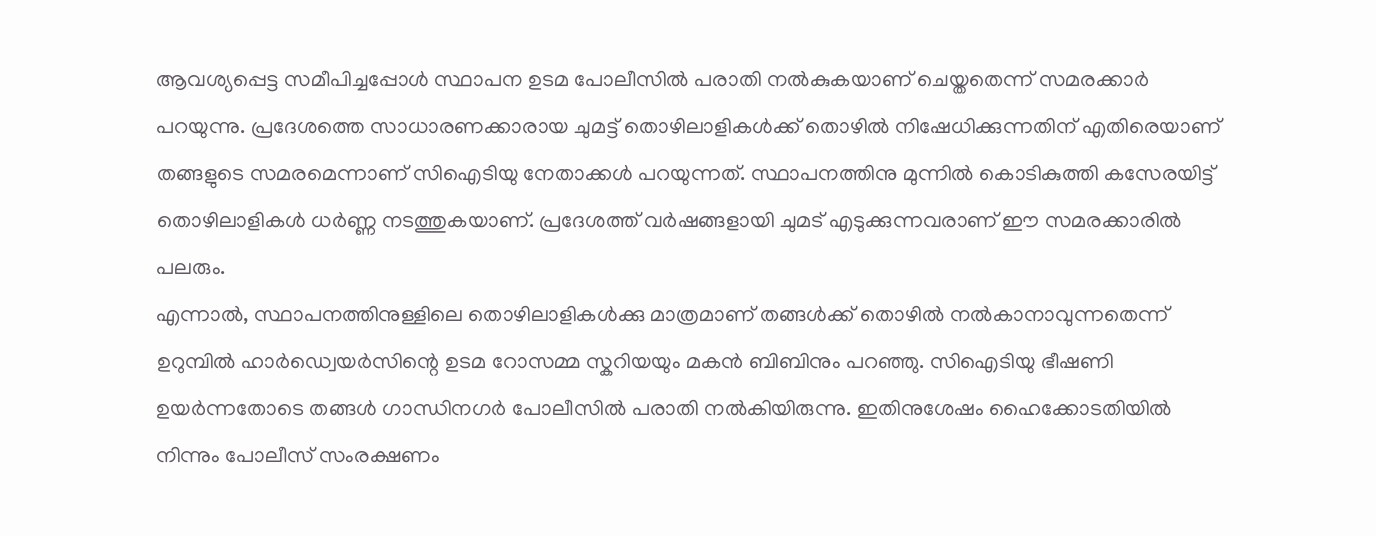ആവശ്യപ്പെട്ട സമീപിച്ചപ്പോൾ സ്ഥാപന ഉടമ പോലീസിൽ പരാതി നൽകുകയാണ് ചെയ്തതെന്ന് സമരക്കാർ പറയുന്നു. പ്രദേശത്തെ സാധാരണക്കാരായ ചുമട്ട് തൊഴിലാളികൾക്ക് തൊഴിൽ നിഷേധിക്കുന്നതിന് എതിരെയാണ് തങ്ങളുടെ സമരമെന്നാണ് സിഐടിയു നേതാക്കൾ പറയുന്നത്. സ്ഥാപനത്തിനു മുന്നിൽ കൊടികുത്തി കസേരയിട്ട് തൊഴിലാളികൾ ധർണ്ണ നടത്തുകയാണ്. പ്രദേശത്ത് വർഷങ്ങളായി ചുമട് എടുക്കുന്നവരാണ് ഈ സമരക്കാരിൽ പലരും.
എന്നാൽ, സ്ഥാപനത്തിനുള്ളിലെ തൊഴിലാളികൾക്കു മാത്രമാണ് തങ്ങൾക്ക് തൊഴിൽ നൽകാനാവുന്നതെന്ന് ഉറുമ്പിൽ ഹാർഡ്വെയർസിന്റെ ഉടമ റോസമ്മ സ്കറിയയും മകൻ ബിബിനും പറഞ്ഞു. സിഐടിയു ഭീഷണി ഉയർന്നതോടെ തങ്ങൾ ഗാന്ധിനഗർ പോലീസിൽ പരാതി നൽകിയിരുന്നു. ഇതിനുശേഷം ഹൈക്കോടതിയിൽ നിന്നും പോലീസ് സംരക്ഷണം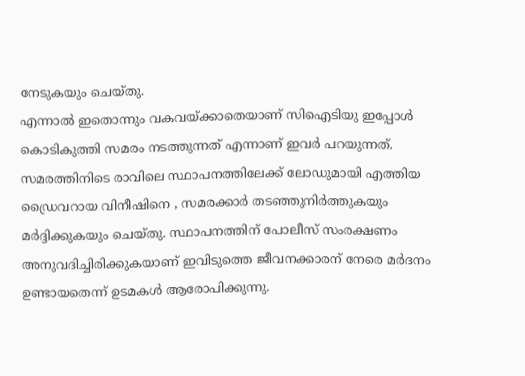നേടുകയും ചെയ്തു.
എന്നാൽ ഇതൊന്നും വകവയ്ക്കാതെയാണ് സിഐടിയു ഇപ്പോൾ കൊടികുത്തി സമരം നടത്തുന്നത് എന്നാണ് ഇവർ പറയുന്നത്. സമരത്തിനിടെ രാവിലെ സ്ഥാപനത്തിലേക്ക് ലോഡുമായി എത്തിയ ഡ്രൈവറായ വിനീഷിനെ , സമരക്കാർ തടഞ്ഞുനിർത്തുകയും മർദ്ദിക്കുകയും ചെയ്തു. സ്ഥാപനത്തിന് പോലീസ് സംരക്ഷണം അനുവദിച്ചിരിക്കുകയാണ് ഇവിടുത്തെ ജീവനക്കാരന് നേരെ മർദനം ഉണ്ടായതെന്ന് ഉടമകൾ ആരോപിക്കുന്നു.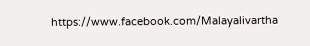https://www.facebook.com/Malayalivartha